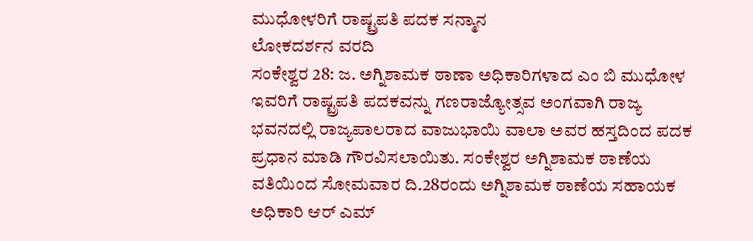ಮುಧೋಳರಿಗೆ ರಾಷ್ಟ್ರಪತಿ ಪದಕ ಸನ್ಮಾನ
ಲೋಕದರ್ಶನ ವರದಿ
ಸಂಕೇಶ್ವರ 28: ಜ. ಅಗ್ನಿಶಾಮಕ ಠಾಣಾ ಅಧಿಕಾರಿಗಳಾದ ಎಂ ಬಿ ಮುಧೋಳ ಇವರಿಗೆ ರಾಷ್ಟ್ರಪತಿ ಪದಕವನ್ನು ಗಣರಾಜ್ಯೋತ್ಸವ ಅಂಗವಾಗಿ ರಾಜ್ಯ ಭವನದಲ್ಲಿ ರಾಜ್ಯಪಾಲರಾದ ವಾಜುಭಾಯಿ ವಾಲಾ ಅವರ ಹಸ್ತದಿಂದ ಪದಕ ಪ್ರಧಾನ ಮಾಡಿ ಗೌರವಿಸಲಾಯಿತು. ಸಂಕೇಶ್ವರ ಅಗ್ನಿಶಾಮಕ ಠಾಣೆಯ ವತಿಯಿಂದ ಸೋಮವಾರ ದಿ.28ರಂದು ಅಗ್ನಿಶಾಮಕ ಠಾಣೆಯ ಸಹಾಯಕ ಅಧಿಕಾರಿ ಆರ್ ಎಮ್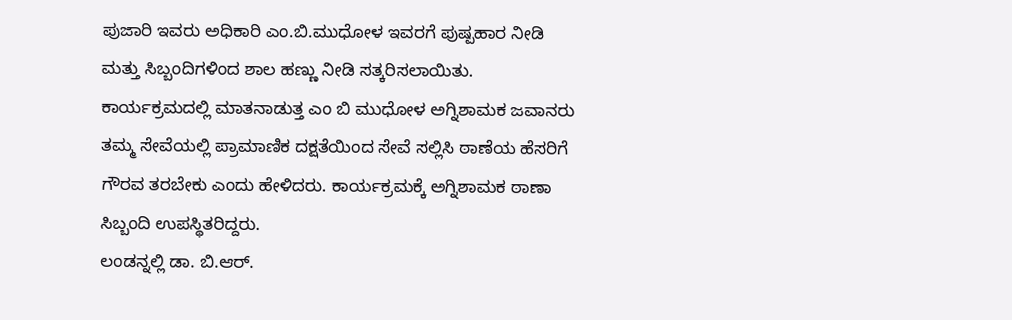ಪುಜಾರಿ ಇವರು ಅಧಿಕಾರಿ ಎಂ.ಬಿ.ಮುಧೋಳ ಇವರಗೆ ಪುಷ್ಪಹಾರ ನೀಡಿ ಮತ್ತು ಸಿಬ್ಬಂದಿಗಳಿಂದ ಶಾಲ ಹಣ್ಣು ನೀಡಿ ಸತ್ಕರಿಸಲಾಯಿತು. ಕಾರ್ಯಕ್ರಮದಲ್ಲಿ ಮಾತನಾಡುತ್ತ ಎಂ ಬಿ ಮುಧೋಳ ಅಗ್ನಿಶಾಮಕ ಜವಾನರು ತಮ್ಮ ಸೇವೆಯಲ್ಲಿ ಪ್ರಾಮಾಣಿಕ ದಕ್ಷತೆಯಿಂದ ಸೇವೆ ಸಲ್ಲಿಸಿ ಠಾಣೆಯ ಹೆಸರಿಗೆ ಗೌರವ ತರಬೇಕು ಎಂದು ಹೇಳಿದರು. ಕಾರ್ಯಕ್ರಮಕ್ಕೆ ಅಗ್ನಿಶಾಮಕ ಠಾಣಾ ಸಿಬ್ಬಂದಿ ಉಪಸ್ಥಿತರಿದ್ದರು.
ಲಂಡನ್ನಲ್ಲಿ ಡಾ. ಬಿ.ಆರ್.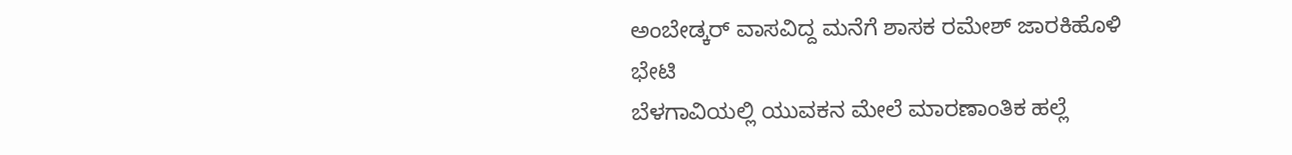ಅಂಬೇಡ್ಕರ್ ವಾಸವಿದ್ದ ಮನೆಗೆ ಶಾಸಕ ರಮೇಶ್ ಜಾರಕಿಹೊಳಿ ಭೇಟಿ
ಬೆಳಗಾವಿಯಲ್ಲಿ ಯುವಕನ ಮೇಲೆ ಮಾರಣಾಂತಿಕ ಹಲ್ಲೆ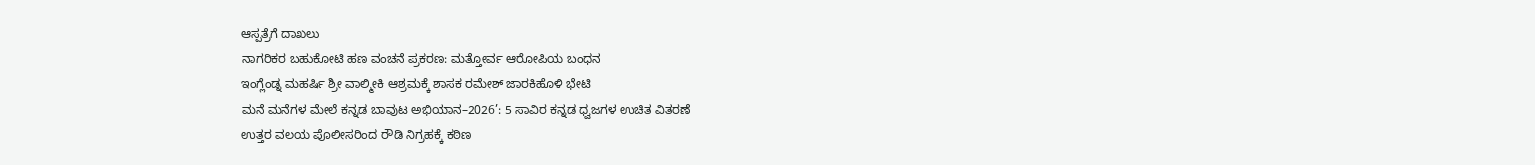ಆಸ್ಪತ್ರೆಗೆ ದಾಖಲು
ನಾಗರಿಕರ ಬಹುಕೋಟಿ ಹಣ ವಂಚನೆ ಪ್ರಕರಣ: ಮತ್ತೋರ್ವ ಆರೋಪಿಯ ಬಂಧನ
ಇಂಗ್ಲೆಂಡ್ನ ಮಹರ್ಷಿ ಶ್ರೀ ವಾಲ್ಮೀಕಿ ಆಶ್ರಮಕ್ಕೆ ಶಾಸಕ ರಮೇಶ್ ಜಾರಕಿಹೊಳಿ ಭೇಟಿ
ಮನೆ ಮನೆಗಳ ಮೇಲೆ ಕನ್ನಡ ಬಾವುಟ ಅಭಿಯಾನ–2026’: 5 ಸಾವಿರ ಕನ್ನಡ ಧ್ವಜಗಳ ಉಚಿತ ವಿತರಣೆ
ಉತ್ತರ ವಲಯ ಪೊಲೀಸರಿಂದ ರೌಡಿ ನಿಗ್ರಹಕ್ಕೆ ಕಠಿಣ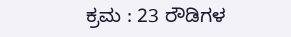ಕ್ರಮ : 23 ರೌಡಿಗಳ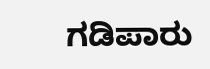ಗಡಿಪಾರು